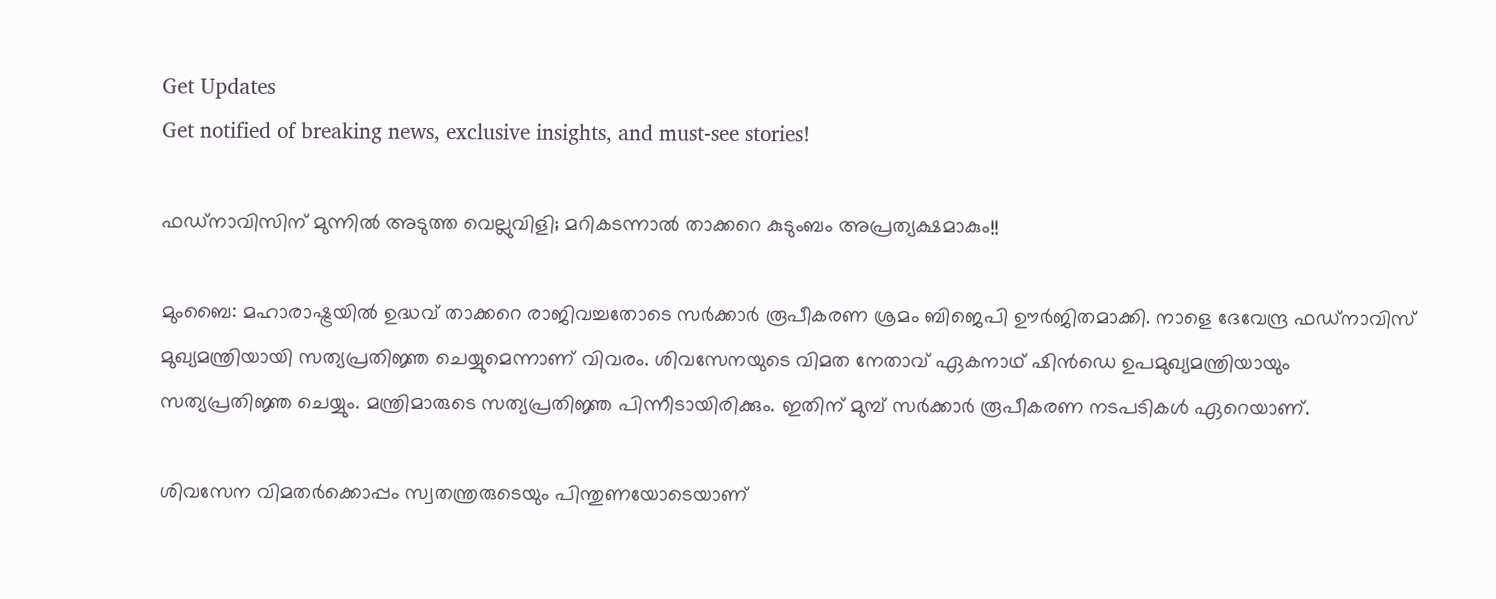Get Updates
Get notified of breaking news, exclusive insights, and must-see stories!

ഫഡ്‌നാവിസിന് മുന്നില്‍ അടുത്ത വെല്ലുവിളി; മറികടന്നാല്‍ താക്കറെ കുടുംബം അപ്രത്യക്ഷമാകും!!

മുംബൈ: മഹാരാഷ്ട്രയില്‍ ഉദ്ധവ് താക്കറെ രാജിവച്ചതോടെ സര്‍ക്കാര്‍ രൂപീകരണ ശ്രമം ബിജെപി ഊര്‍ജിതമാക്കി. നാളെ ദേവേന്ദ്ര ഫഡ്‌നാവിസ് മുഖ്യമന്ത്രിയായി സത്യപ്രതിജ്ഞ ചെയ്യുമെന്നാണ് വിവരം. ശിവസേനയുടെ വിമത നേതാവ് ഏകനാഥ് ഷിന്‍ഡെ ഉപമുഖ്യമന്ത്രിയായും സത്യപ്രതിജ്ഞ ചെയ്യും. മന്ത്രിമാരുടെ സത്യപ്രതിജ്ഞ പിന്നീടായിരിക്കും. ഇതിന് മുമ്പ് സര്‍ക്കാര്‍ രൂപീകരണ നടപടികള്‍ ഏറെയാണ്.

ശിവസേന വിമതര്‍ക്കൊപ്പം സ്വതന്ത്രരുടെയും പിന്തുണയോടെയാണ്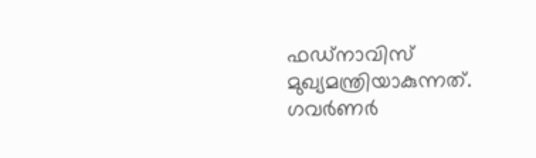ഫഡ്‌നാവിസ് മുഖ്യമന്ത്രിയാകുന്നത്. ഗവര്‍ണര്‍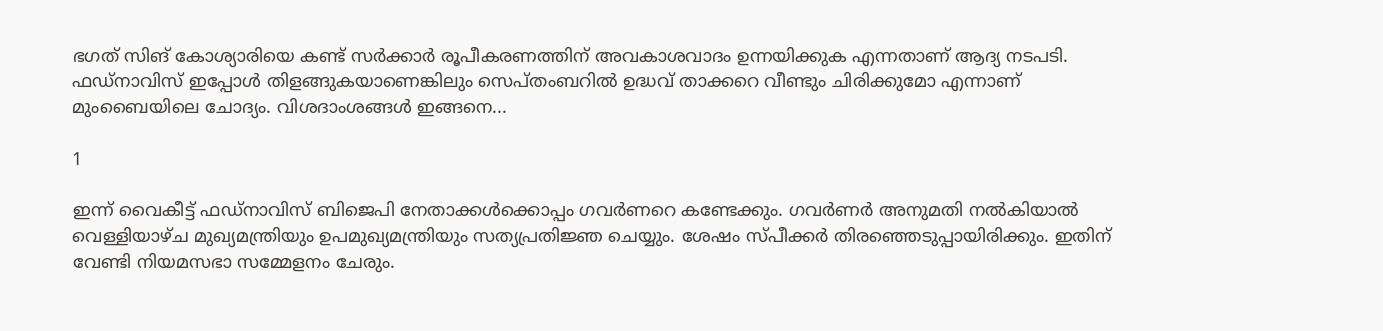ഭഗത് സിങ് കോശ്യാരിയെ കണ്ട് സര്‍ക്കാര്‍ രൂപീകരണത്തിന് അവകാശവാദം ഉന്നയിക്കുക എന്നതാണ് ആദ്യ നടപടി. ഫഡ്‌നാവിസ് ഇപ്പോള്‍ തിളങ്ങുകയാണെങ്കിലും സെപ്തംബറില്‍ ഉദ്ധവ് താക്കറെ വീണ്ടും ചിരിക്കുമോ എന്നാണ് മുംബൈയിലെ ചോദ്യം. വിശദാംശങ്ങള്‍ ഇങ്ങനെ...

1

ഇന്ന് വൈകീട്ട് ഫഡ്‌നാവിസ് ബിജെപി നേതാക്കള്‍ക്കൊപ്പം ഗവര്‍ണറെ കണ്ടേക്കും. ഗവര്‍ണര്‍ അനുമതി നല്‍കിയാല്‍ വെള്ളിയാഴ്ച മുഖ്യമന്ത്രിയും ഉപമുഖ്യമന്ത്രിയും സത്യപ്രതിജ്ഞ ചെയ്യും. ശേഷം സ്പീക്കര്‍ തിരഞ്ഞെടുപ്പായിരിക്കും. ഇതിന് വേണ്ടി നിയമസഭാ സമ്മേളനം ചേരും.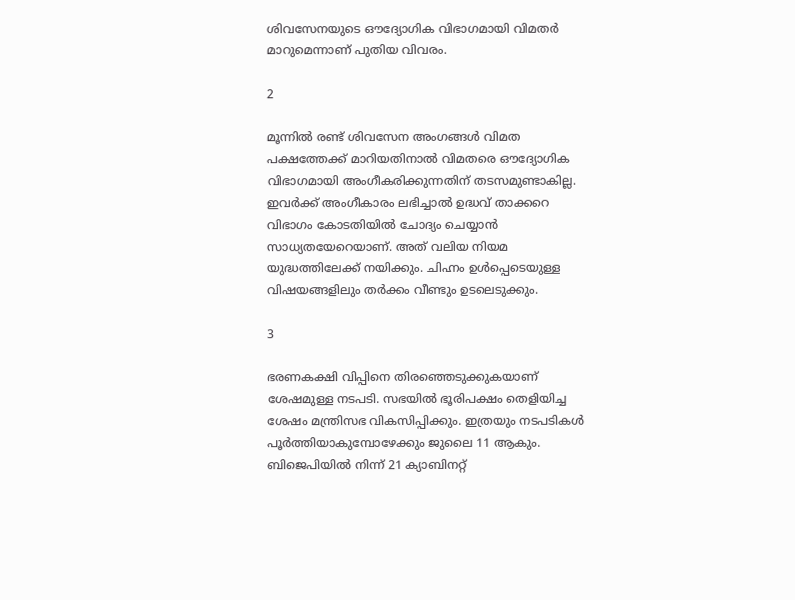ശിവസേനയുടെ ഔദ്യോഗിക വിഭാഗമായി വിമതര്‍ മാറുമെന്നാണ് പുതിയ വിവരം.

2

മൂന്നില്‍ രണ്ട് ശിവസേന അംഗങ്ങള്‍ വിമത പക്ഷത്തേക്ക് മാറിയതിനാല്‍ വിമതരെ ഔദ്യോഗിക വിഭാഗമായി അംഗീകരിക്കുന്നതിന് തടസമുണ്ടാകില്ല. ഇവര്‍ക്ക് അംഗീകാരം ലഭിച്ചാല്‍ ഉദ്ധവ് താക്കറെ വിഭാഗം കോടതിയില്‍ ചോദ്യം ചെയ്യാന്‍ സാധ്യതയേറെയാണ്. അത് വലിയ നിയമ യുദ്ധത്തിലേക്ക് നയിക്കും. ചിഹ്നം ഉള്‍പ്പെടെയുള്ള വിഷയങ്ങളിലും തര്‍ക്കം വീണ്ടും ഉടലെടുക്കും.

3

ഭരണകക്ഷി വിപ്പിനെ തിരഞ്ഞെടുക്കുകയാണ് ശേഷമുള്ള നടപടി. സഭയില്‍ ഭൂരിപക്ഷം തെളിയിച്ച ശേഷം മന്ത്രിസഭ വികസിപ്പിക്കും. ഇത്രയും നടപടികള്‍ പൂര്‍ത്തിയാകുമ്പോഴേക്കും ജുലൈ 11 ആകും. ബിജെപിയില്‍ നിന്ന് 21 ക്യാബിനറ്റ്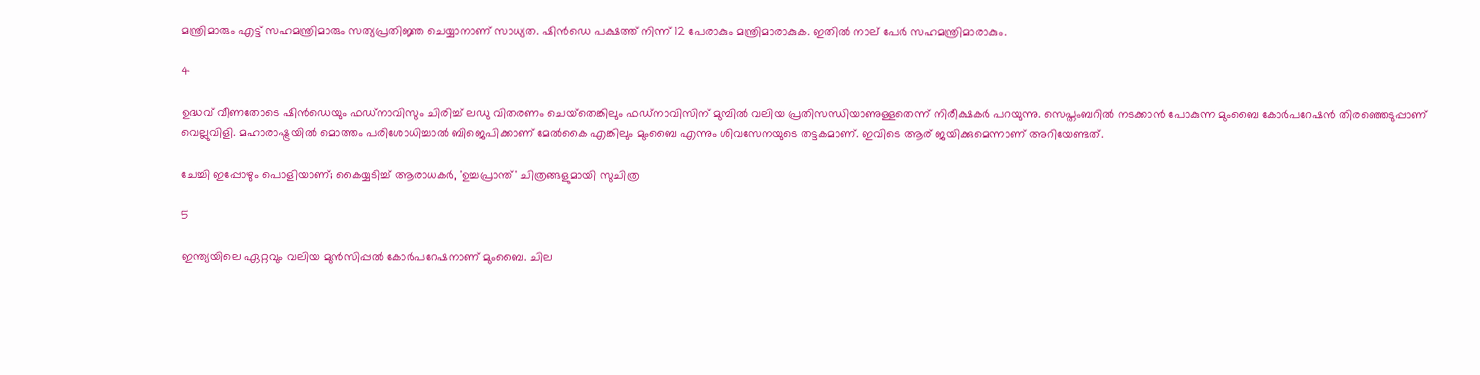മന്ത്രിമാരും എട്ട് സഹമന്ത്രിമാരും സത്യപ്രതിജ്ഞ ചെയ്യാനാണ് സാധ്യത. ഷിന്‍ഡെ പക്ഷത്ത് നിന്ന് 12 പേരാകും മന്ത്രിമാരാകുക. ഇതില്‍ നാല് പേര്‍ സഹമന്ത്രിമാരാകും.

4

ഉദ്ധവ് വീണതോടെ ഷിന്‍ഡെയും ഫഡ്‌നാവിസും ചിരിച്ച് ലഡു വിതരണം ചെയ്‌തെങ്കിലും ഫഡ്‌നാവിസിന് മുമ്പില്‍ വലിയ പ്രതിസന്ധിയാണുള്ളതെന്ന് നിരീക്ഷകര്‍ പറയുന്നു. സെപ്തംബറില്‍ നടക്കാന്‍ പോകുന്ന മുംബൈ കോര്‍പറേഷന്‍ തിരഞ്ഞെടുപ്പാണ് വെല്ലുവിളി. മഹാരാഷ്ട്രയില്‍ മൊത്തം പരിശോധിച്ചാല്‍ ബിജെപിക്കാണ് മേല്‍കൈ എങ്കിലും മുംബൈ എന്നും ശിവസേനയുടെ തട്ടകമാണ്. ഇവിടെ ആര് ജയിക്കുമെന്നാണ് അറിയേണ്ടത്.

ചേച്ചി ഇപ്പോഴും പൊളിയാണ്; കൈയ്യടിച്ച് ആരാധകര്‍, 'ഉച്ചപ്രാന്ത്' ചിത്രങ്ങളുമായി സുചിത്ര

5

ഇന്ത്യയിലെ ഏറ്റവും വലിയ മുന്‍സിപ്പല്‍ കോര്‍പറേഷനാണ് മുംബൈ. ചില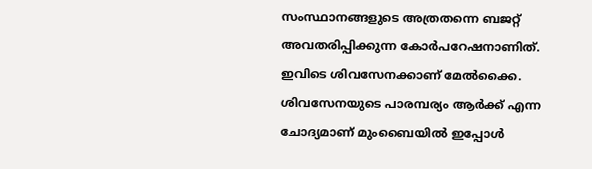സംസ്ഥാനങ്ങളുടെ അത്രതന്നെ ബജറ്റ് അവതരിപ്പിക്കുന്ന കോര്‍പറേഷനാണിത്. ഇവിടെ ശിവസേനക്കാണ് മേല്‍ക്കൈ. ശിവസേനയുടെ പാരമ്പര്യം ആര്‍ക്ക് എന്ന ചോദ്യമാണ് മുംബൈയില്‍ ഇപ്പോള്‍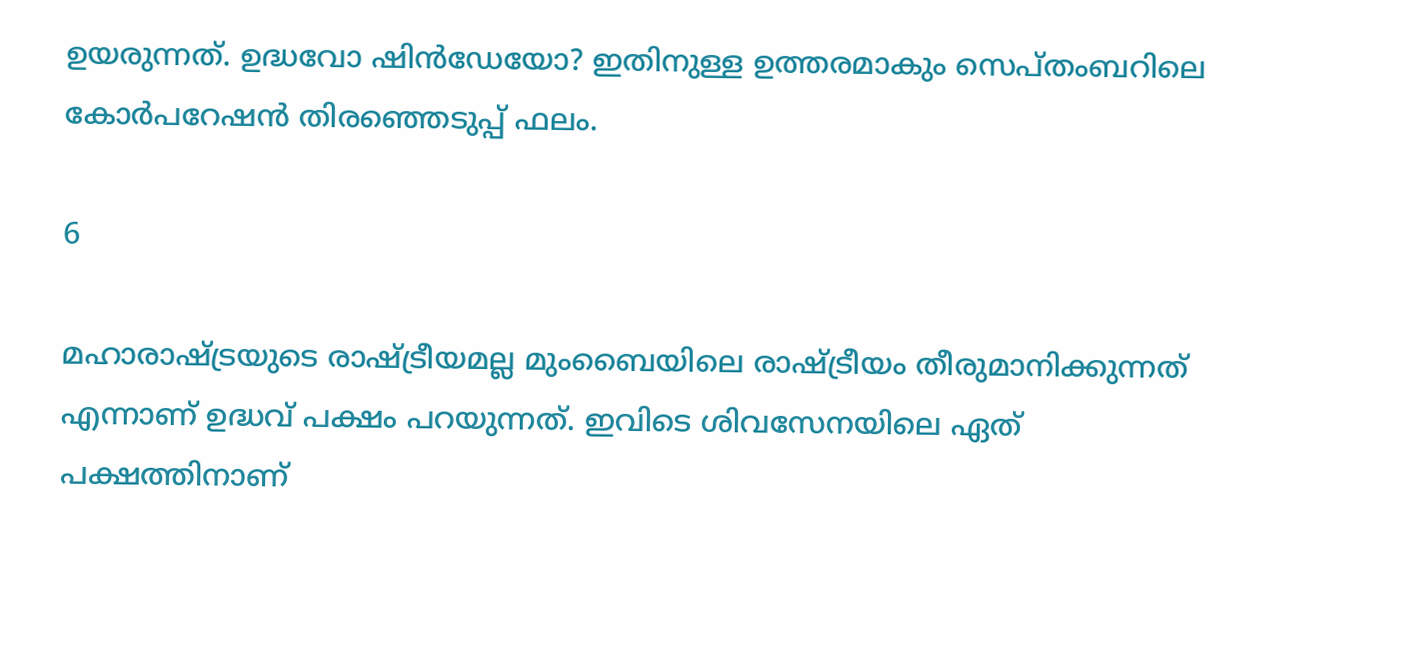ഉയരുന്നത്. ഉദ്ധവോ ഷിന്‍ഡേയോ? ഇതിനുള്ള ഉത്തരമാകും സെപ്തംബറിലെ കോര്‍പറേഷന്‍ തിരഞ്ഞെടുപ്പ് ഫലം.

6

മഹാരാഷ്ട്രയുടെ രാഷ്ട്രീയമല്ല മുംബൈയിലെ രാഷ്ട്രീയം തീരുമാനിക്കുന്നത് എന്നാണ് ഉദ്ധവ് പക്ഷം പറയുന്നത്. ഇവിടെ ശിവസേനയിലെ ഏത് പക്ഷത്തിനാണ്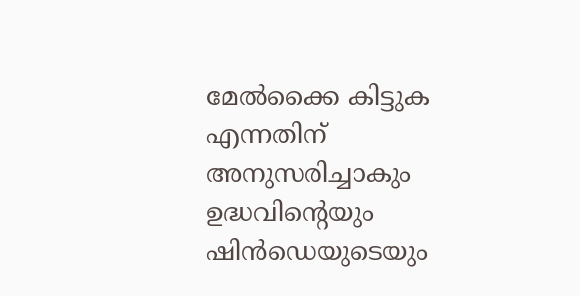മേല്‍ക്കൈ കിട്ടുക എന്നതിന് അനുസരിച്ചാകും ഉദ്ധവിന്റെയും ഷിന്‍ഡെയുടെയും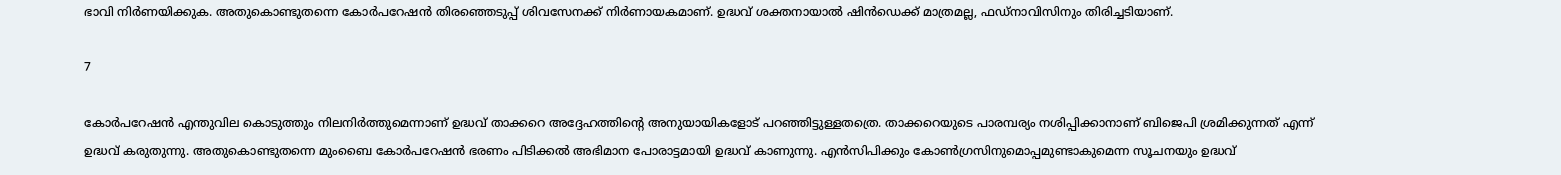ഭാവി നിര്‍ണയിക്കുക. അതുകൊണ്ടുതന്നെ കോര്‍പറേഷന്‍ തിരഞ്ഞെടുപ്പ് ശിവസേനക്ക് നിര്‍ണായകമാണ്. ഉദ്ധവ് ശക്തനായാല്‍ ഷിന്‍ഡെക്ക് മാത്രമല്ല, ഫഡ്‌നാവിസിനും തിരിച്ചടിയാണ്.

7

കോര്‍പറേഷന്‍ എന്തുവില കൊടുത്തും നിലനിര്‍ത്തുമെന്നാണ് ഉദ്ധവ് താക്കറെ അദ്ദേഹത്തിന്റെ അനുയായികളോട് പറഞ്ഞിട്ടുള്ളതത്രെ. താക്കറെയുടെ പാരമ്പര്യം നശിപ്പിക്കാനാണ് ബിജെപി ശ്രമിക്കുന്നത് എന്ന് ഉദ്ധവ് കരുതുന്നു. അതുകൊണ്ടുതന്നെ മുംബൈ കോര്‍പറേഷന്‍ ഭരണം പിടിക്കല്‍ അഭിമാന പോരാട്ടമായി ഉദ്ധവ് കാണുന്നു. എന്‍സിപിക്കും കോണ്‍ഗ്രസിനുമൊപ്പമുണ്ടാകുമെന്ന സൂചനയും ഉദ്ധവ്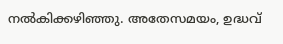നല്‍കിക്കഴിഞ്ഞു. അതേസമയം, ഉദ്ധവ്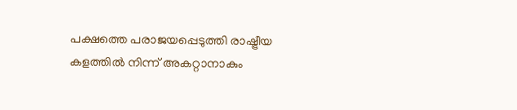പക്ഷത്തെ പരാജയപ്പെടുത്തി രാഷ്ട്രീയ കളത്തില്‍ നിന്ന് അകറ്റാനാകും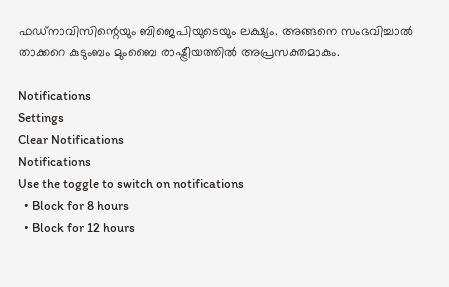ഫഡ്‌നാവിസിന്റെയും ബിജെപിയുടെയും ലക്ഷ്യം. അങ്ങനെ സംഭവിച്ചാല്‍ താക്കറെ കുടുംബം മുംബൈ രാഷ്ട്രീയത്തില്‍ അപ്രസക്തമാകും.

Notifications
Settings
Clear Notifications
Notifications
Use the toggle to switch on notifications
  • Block for 8 hours
  • Block for 12 hours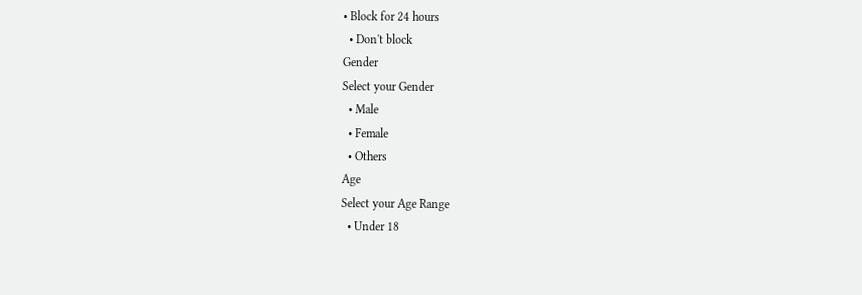• Block for 24 hours
  • Don't block
Gender
Select your Gender
  • Male
  • Female
  • Others
Age
Select your Age Range
  • Under 18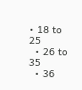• 18 to 25
  • 26 to 35
  • 36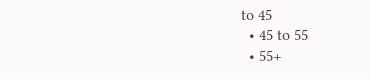to 45
  • 45 to 55
  • 55+